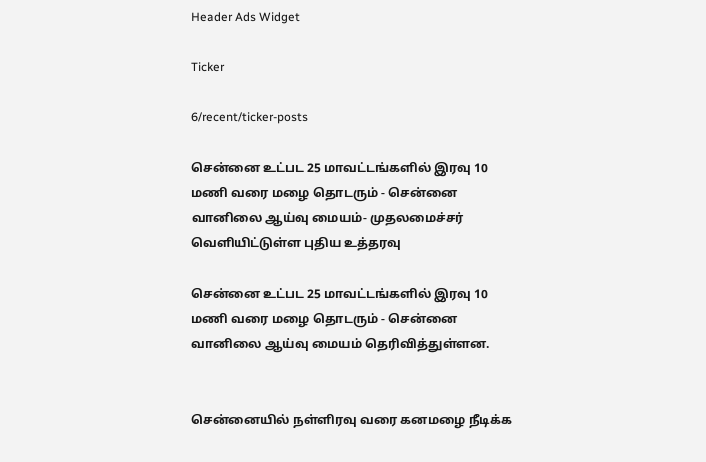Header Ads Widget

Ticker

6/recent/ticker-posts

சென்னை உட்பட 25 மாவட்டங்களில் இரவு 10 மணி வரை மழை தொடரும் - சென்னை வானிலை ஆய்வு மையம்- முதலமைச்சர் வெளியிட்டுள்ள புதிய உத்தரவு

சென்னை உட்பட 25 மாவட்டங்களில் இரவு 10 மணி வரை மழை தொடரும் - சென்னை வானிலை ஆய்வு மையம் தெரிவித்துள்ளன.


சென்னையில் நள்ளிரவு வரை கனமழை நீடிக்க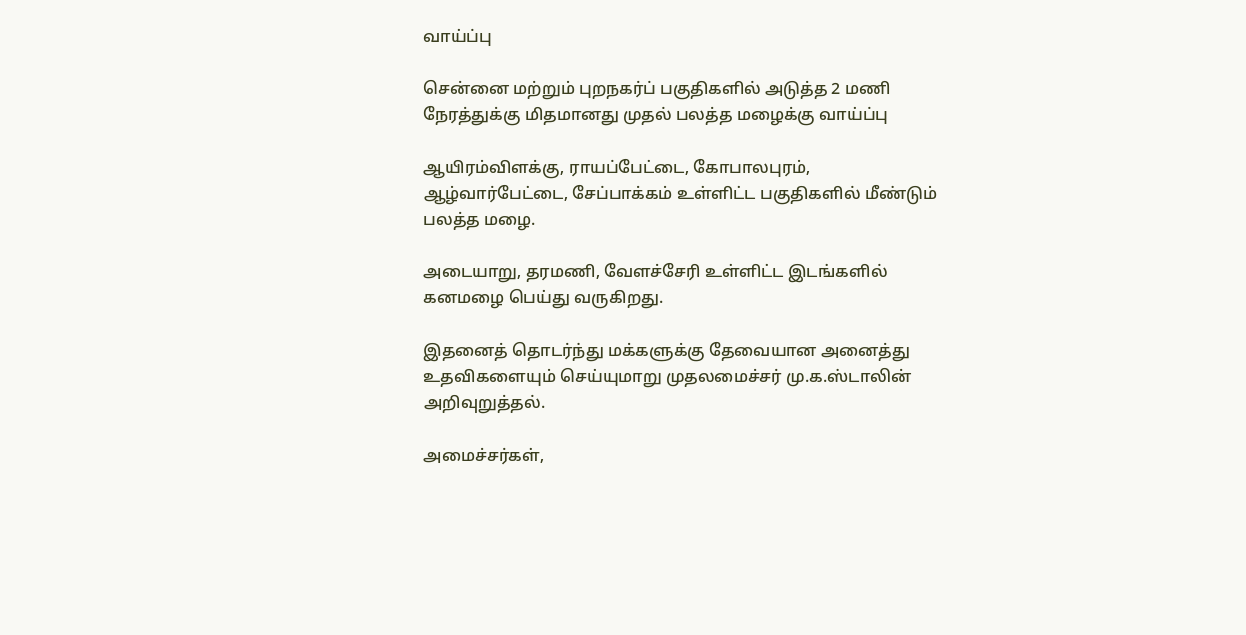வாய்ப்பு

சென்னை மற்றும் புறநகர்ப் பகுதிகளில் அடுத்த 2 மணி நேரத்துக்கு மிதமானது முதல் பலத்த மழைக்கு வாய்ப்பு

ஆயிரம்விளக்கு, ராயப்பேட்டை, கோபாலபுரம், ஆழ்வார்பேட்டை, சேப்பாக்கம் உள்ளிட்ட பகுதிகளில் மீண்டும் பலத்த மழை.

அடையாறு, தரமணி, வேளச்சேரி உள்ளிட்ட இடங்களில் கனமழை பெய்து வருகிறது.

இதனைத் தொடர்ந்து மக்களுக்கு தேவையான அனைத்து உதவிகளையும் செய்யுமாறு முதலமைச்சர் மு.க.ஸ்டாலின் அறிவுறுத்தல்.

அமைச்சர்கள்,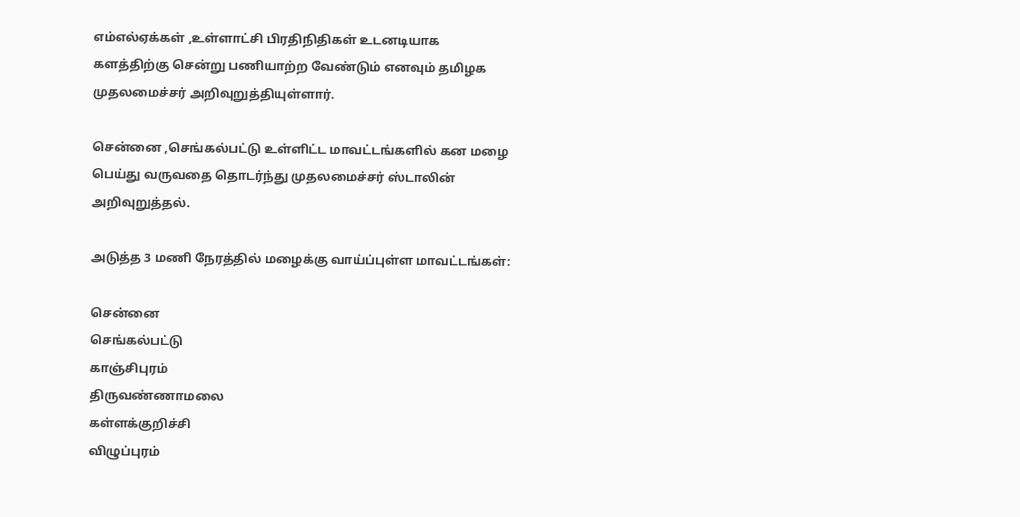எம்எல்ஏக்கள் ,உள்ளாட்சி பிரதிநிதிகள் உடனடியாக களத்திற்கு சென்று பணியாற்ற வேண்டும் எனவும் தமிழக முதலமைச்சர் அறிவுறுத்தியுள்ளார்.

சென்னை ,செங்கல்பட்டு உள்ளிட்ட மாவட்டங்களில் கன மழை பெய்து வருவதை தொடர்ந்து முதலமைச்சர் ஸ்டாலின் அறிவுறுத்தல்.

அடுத்த 3 மணி நேரத்தில் மழைக்கு வாய்ப்புள்ள மாவட்டங்கள்:

சென்னை
செங்கல்பட்டு
காஞ்சிபுரம்
திருவண்ணாமலை
கள்ளக்குறிச்சி
விழுப்புரம்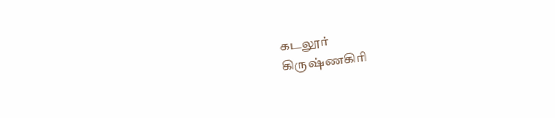கடலூர்
கிருஷ்ணகிரி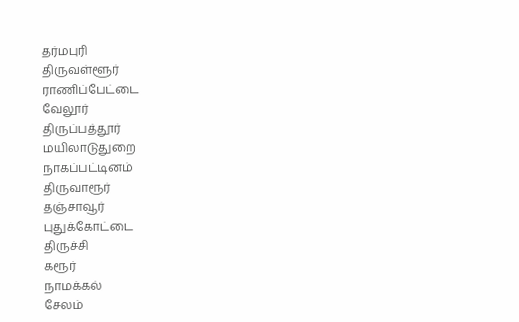தர்மபுரி
திருவள்ளூர்
ராணிப்பேட்டை
வேலூர்
திருப்பத்தூர்
மயிலாடுதுறை
நாகப்பட்டினம்
திருவாரூர்
தஞ்சாவூர்
புதுக்கோட்டை
திருச்சி
கரூர்
நாமக்கல்
சேலம்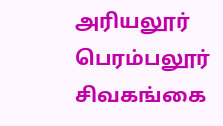அரியலூர்
பெரம்பலூர்
சிவகங்கை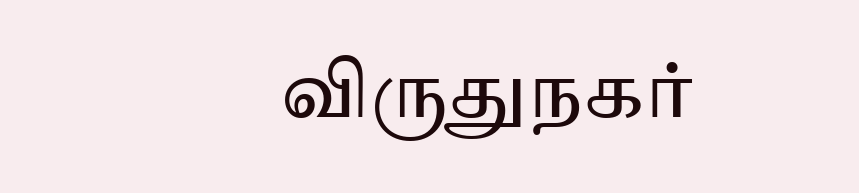விருதுநகர்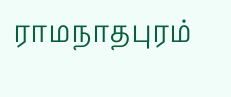ராமநாதபுரம்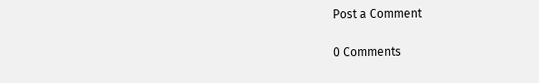Post a Comment

0 Comments